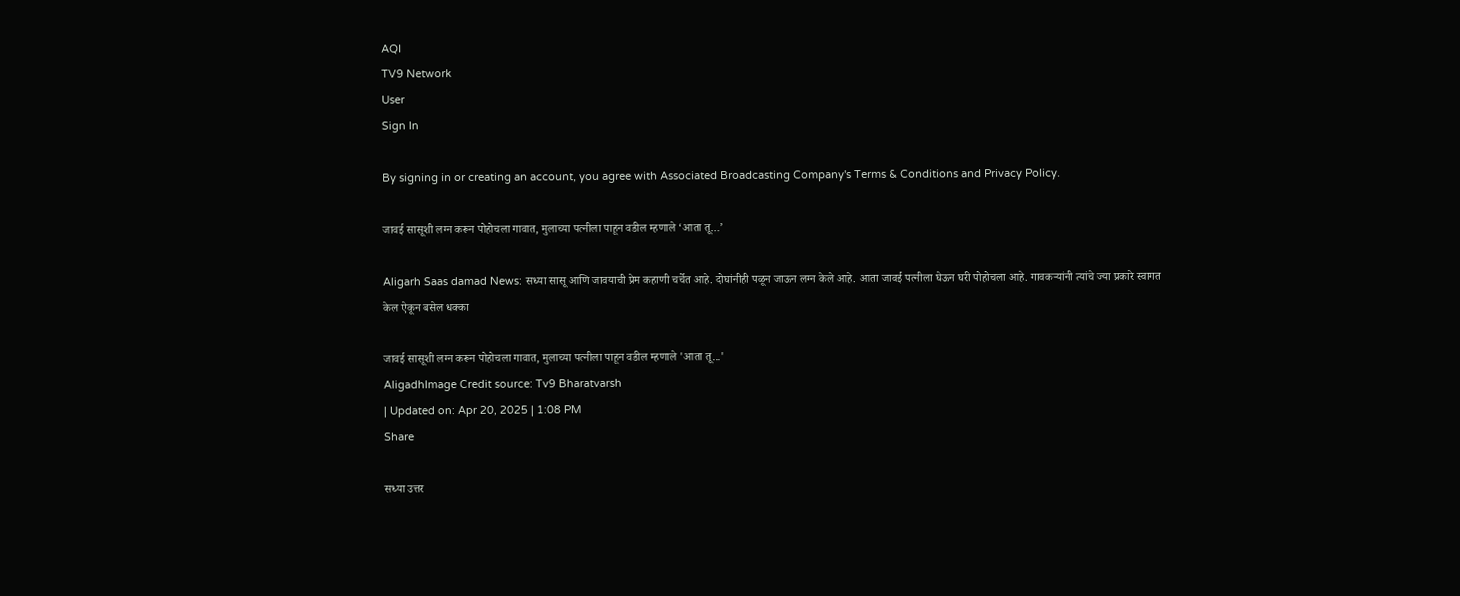AQI
TV9 Network
User
Sign In

By signing in or creating an account, you agree with Associated Broadcasting Company's Terms & Conditions and Privacy Policy.

जावई सासूशी लग्न करून पोहोचला गावात, मुलाच्या पत्नीला पाहून वडील म्हणाले ‘आता तू…’

Aligarh Saas damad News: सध्या सासू आणि जावयाची प्रेम कहाणी चर्चेत आहे. दोघांनीही पळून जाऊन लग्न केले आहे. आता जावई पत्नीला घेऊन घरी पोहोचला आहे. गावकऱ्यांनी त्यांचे ज्या प्रकारे स्वागत केल ऐकून बसेल धक्का

जावई सासूशी लग्न करून पोहोचला गावात, मुलाच्या पत्नीला पाहून वडील म्हणाले 'आता तू...'
AligadhImage Credit source: Tv9 Bharatvarsh
| Updated on: Apr 20, 2025 | 1:08 PM
Share

सध्या उत्तर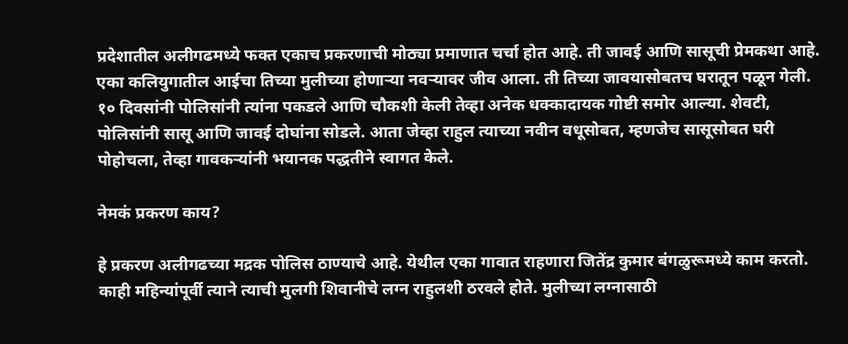प्रदेशातील अलीगढमध्ये फक्त एकाच प्रकरणाची मोठ्या प्रमाणात चर्चा होत आहे. ती जावई आणि सासूची प्रेमकथा आहे. एका कलियुगातील आईचा तिच्या मुलीच्या होणाऱ्या नवऱ्यावर जीव आला. ती तिच्या जावयासोबतच घरातून पळून गेली. १० दिवसांनी पोलिसांनी त्यांना पकडले आणि चौकशी केली तेव्हा अनेक धक्कादायक गोष्टी समोर आल्या. शेवटी, पोलिसांनी सासू आणि जावई दोघांना सोडले. आता जेव्हा राहुल त्याच्या नवीन वधूसोबत, म्हणजेच सासूसोबत घरी पोहोचला, तेव्हा गावकऱ्यांनी भयानक पद्धतीने स्वागत केले.

नेमकं प्रकरण काय?

हे प्रकरण अलीगढच्या मद्रक पोलिस ठाण्याचे आहे. येथील एका गावात राहणारा जितेंद्र कुमार बंगळुरूमध्ये काम करतो. काही महिन्यांपूर्वी त्याने त्याची मुलगी शिवानीचे लग्न राहुलशी ठरवले होते. मुलीच्या लग्नासाठी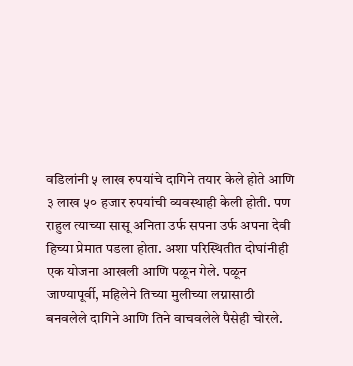वडिलांनी ५ लाख रुपयांचे दागिने तयार केले होते आणि ३ लाख ५० हजार रुपयांची व्यवस्थाही केली होती. पण राहुल त्याच्या सासू अनिता उर्फ सपना उर्फ अपना देवी हिच्या प्रेमात पडला होता. अशा परिस्थितीत दोघांनीही एक योजना आखली आणि पळून गेले. पळून जाण्यापूर्वी, महिलेने तिच्या मुलीच्या लग्नासाठी बनवलेले दागिने आणि तिने वाचवलेले पैसेही चोरले.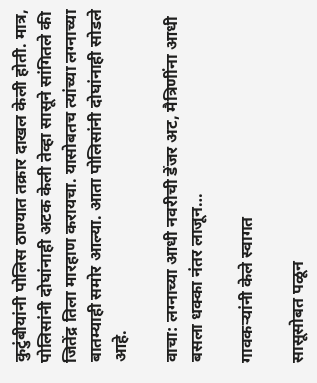कुटुंबीयांनी पोलिस ठाण्यात तक्रार दाखल केली होती. मात्र, पोलिसांनी दोघांनाही अटक केली तेव्हा सासूने सांगितले की जितेंद्र तिला मारहाण करायचा. यासोबतच त्यांच्या लग्नाच्या बातम्याही समोर आल्या. आता पोलिसांनी दोघांनाही सोडले आहे.

वाचा: लग्नाच्या आधी नवरीची डेंजर अट, मैत्रिणींना आधी बसला धक्का नंतर लाजून…

गावकऱ्यांनी केले स्वागत

सासूसोबत पळून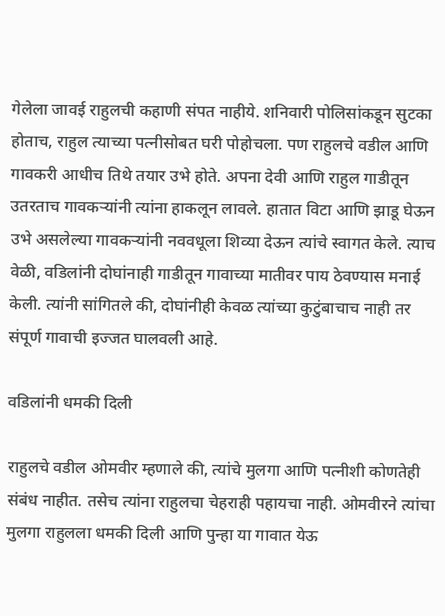गेलेला जावई राहुलची कहाणी संपत नाहीये. शनिवारी पोलिसांकडून सुटका होताच, राहुल त्याच्या पत्नीसोबत घरी पोहोचला. पण राहुलचे वडील आणि गावकरी आधीच तिथे तयार उभे होते. अपना देवी आणि राहुल गाडीतून उतरताच गावकऱ्यांनी त्यांना हाकलून लावले. हातात विटा आणि झाडू घेऊन उभे असलेल्या गावकऱ्यांनी नववधूला शिव्या देऊन त्यांचे स्वागत केले. त्याच वेळी, वडिलांनी दोघांनाही गाडीतून गावाच्या मातीवर पाय ठेवण्यास मनाई केली. त्यांनी सांगितले की, दोघांनीही केवळ त्यांच्या कुटुंबाचाच नाही तर संपूर्ण गावाची इज्जत घालवली आहे.

वडिलांनी धमकी दिली

राहुलचे वडील ओमवीर म्हणाले की, त्यांचे मुलगा आणि पत्नीशी कोणतेही संबंध नाहीत. तसेच त्यांना राहुलचा चेहराही पहायचा नाही. ओमवीरने त्यांचा मुलगा राहुलला धमकी दिली आणि पुन्हा या गावात येऊ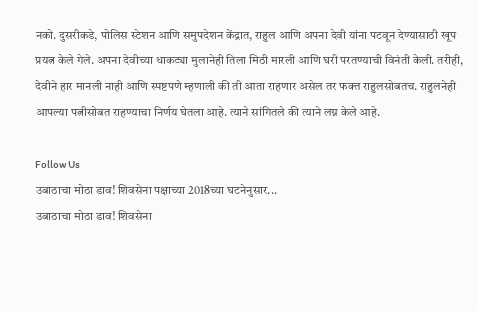नको. दुसरीकडे, पोलिस स्टेशन आणि समुपदेशन केंद्रात, राहुल आणि अपना देवी यांना पटवून देण्यासाठी खूप प्रयत्न केले गेले. अपना देवीच्या धाकट्या मुलानेही तिला मिठी मारली आणि घरी परतण्याची विनंती केली. तरीही, देवीने हार मानली नाही आणि स्पष्टपणे म्हणाली की ती आता राहणार असेल तर फक्त राहुलसोबतच. राहुलनेही आपल्या पत्नीसोबत राहण्याचा निर्णय घेतला आहे. त्याने सांगितले की त्याने लग्न केले आहे.

Follow Us
उबाठाचा मोठा डाव! शिवसेना पक्षाच्या 2018च्या घटनेनुसार...
उबाठाचा मोठा डाव! शिवसेना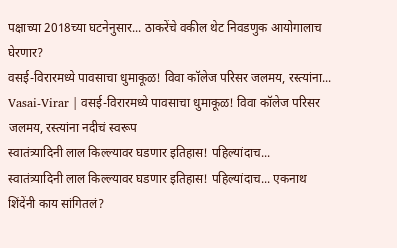पक्षाच्या 2018च्या घटनेनुसार... ठाकरेंचे वकील थेट निवडणुक आयोगालाच घेरणार?
वसई-विरारमध्ये पावसाचा धुमाकूळ! विवा कॉलेज परिसर जलमय, रस्त्यांना...
Vasai-Virar | वसई-विरारमध्ये पावसाचा धुमाकूळ! विवा कॉलेज परिसर जलमय, रस्त्यांना नदीचं स्वरूप
स्वातंत्र्यादिनी लाल किल्ल्यावर घडणार इतिहास! पहिल्यांदाच...
स्वातंत्र्यादिनी लाल किल्ल्यावर घडणार इतिहास! पहिल्यांदाच... एकनाथ शिंदेंनी काय सांगितलं?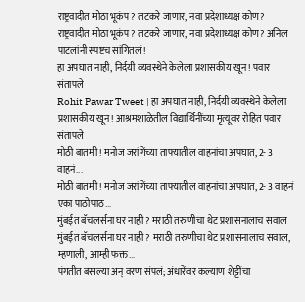राष्ट्रवादीत मोठा भूकंप? तटकरे जाणार, नवा प्रदेशाध्यक्ष कोण?
राष्ट्रवादीत मोठा भूकंप? तटकरे जाणार, नवा प्रदेशाध्यक्ष कोण? अनिल पाटलांनी स्पष्टच सांगितलं!
हा अपघात नाही, निर्दयी व्यवस्थेने केलेला प्रशासकीय खून! पवार संतापले
Rohit Pawar Tweet | हा अपघात नाही, निर्दयी व्यवस्थेने केलेला प्रशासकीय खून! आश्रमशाळेतील विद्यार्थिनींच्या मृत्यूवर रोहित पवार संतापले
मोठी बातमी! मनोज जरांगेंच्या ताफ्यातील वाहनांचा अपघात, 2- 3 वाहनं...
मोठी बातमी! मनोज जरांगेंच्या ताफ्यातील वाहनांचा अपघात, 2- 3 वाहनं एका पाठोपाठ...
मुंबईत बॅचलर्सना घर नाही? मराठी तरुणीचा थेट प्रशासनालाच सवाल
मुंबईत बॅचलर्सना घर नाही? मराठी तरुणीचा थेट प्रशासनालाच सवाल, म्हणाली, आम्ही फक्त...
पंगतीत बसल्या अन् वरण संपलं; अंधारेंवर कल्याण शेट्टींचा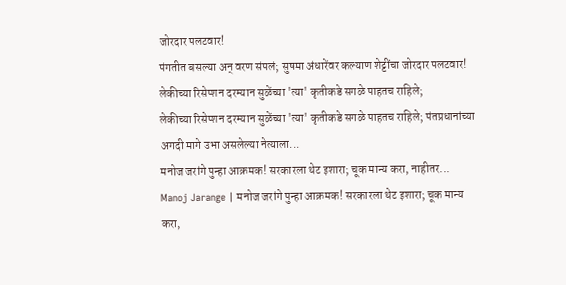जोरदार पलटवार!
पंगतीत बसल्या अन् वरण संपलं; सुषमा अंधारेंवर कल्याण शेट्टींचा जोरदार पलटवार!
लेकीच्या रिसेप्शन दरम्यान सुळेंच्या 'त्या' कृतीकडे सगळे पाहतच राहिले;
लेकीच्या रिसेप्शन दरम्यान सुळेंच्या 'त्या' कृतीकडे सगळे पाहतच राहिले; पंतप्रधानांच्या अगदी मागे उभा असलेल्या नेत्याला...
मनोज जरांगे पुन्हा आक्रमक! सरकारला थेट इशारा; चूक मान्य करा, नाहीतर...
Manoj Jarange | मनोज जरांगे पुन्हा आक्रमक! सरकारला थेट इशारा; चूक मान्य करा,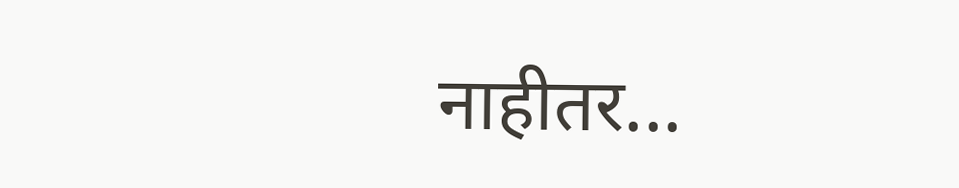नाहीतर...